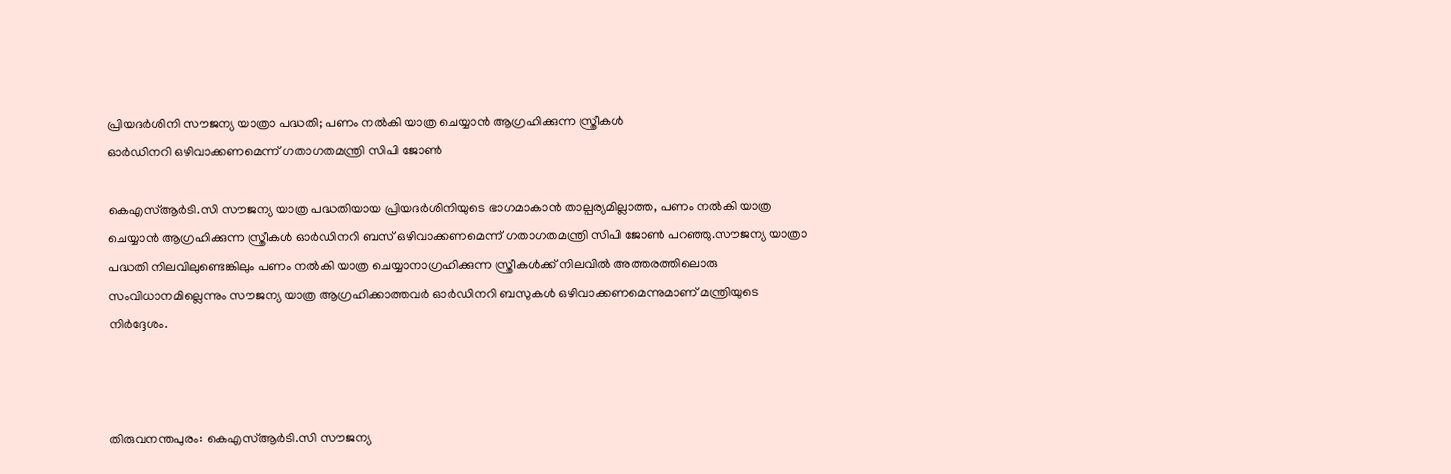പ്രിയദർശിനി സൗജന്യ യാത്രാ പദ്ധതി; പണം നൽകി യാത്ര ചെയ്യാൻ ആഗ്രഹിക്കുന്ന സ്ത്രീകൾ
ഓർഡിനറി ഒഴിവാക്കണമെന്ന് ഗതാഗതമന്ത്രി സിപി ജോൺ

കെഎസ്ആർടി.സി സൗജന്യ യാത്ര പദ്ധതിയായ പ്രിയദർശിനിയുടെ ഭാഗമാകാൻ താല്പര്യമില്ലാത്ത, പണം നൽകി യാത്ര ചെയ്യാൻ ആഗ്രഹിക്കുന്ന സ്ത്രീകൾ ഓർഡിനറി ബസ് ഒഴിവാക്കണമെന്ന് ഗതാഗതമന്ത്രി സിപി ജോൺ പറഞ്ഞു.സൗജന്യ യാത്രാ പദ്ധതി നിലവിലുണ്ടെങ്കിലും പണം നൽകി യാത്ര ചെയ്യാനാഗ്രഹിക്കുന്ന സ്ത്രീകൾക്ക് നിലവിൽ അത്തരത്തിലൊരു സംവിധാനമില്ലെന്നും സൗജന്യ യാത്ര ആഗ്രഹിക്കാത്തവർ ഓർഡിനറി ബസുകൾ ഒഴിവാക്കണമെന്നുമാണ് മന്ത്രിയുടെ നിർദ്ദേശം.



തിരുവനന്തപുരം: കെഎസ്ആർടി.സി സൗജന്യ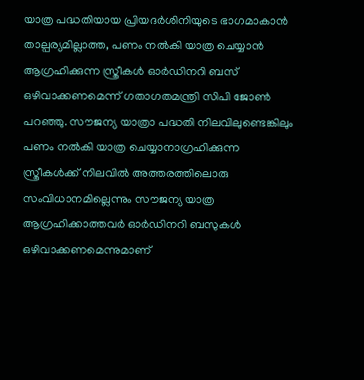യാത്ര പദ്ധതിയായ പ്രിയദർശിനിയുടെ ഭാഗമാകാൻ താല്പര്യമില്ലാത്ത, പണം നൽകി യാത്ര ചെയ്യാൻ ആഗ്രഹിക്കുന്ന സ്ത്രീകൾ ഓർഡിനറി ബസ് ഒഴിവാക്കണമെന്ന് ഗതാഗതമന്ത്രി സിപി ജോൺ പറഞ്ഞു. സൗജന്യ യാത്രാ പദ്ധതി നിലവിലുണ്ടെങ്കിലും പണം നൽകി യാത്ര ചെയ്യാനാഗ്രഹിക്കുന്ന സ്ത്രീകൾക്ക് നിലവിൽ അത്തരത്തിലൊരു സംവിധാനമില്ലെന്നും സൗജന്യ യാത്ര ആഗ്രഹിക്കാത്തവർ ഓർഡിനറി ബസുകൾ ഒഴിവാക്കണമെന്നുമാണ്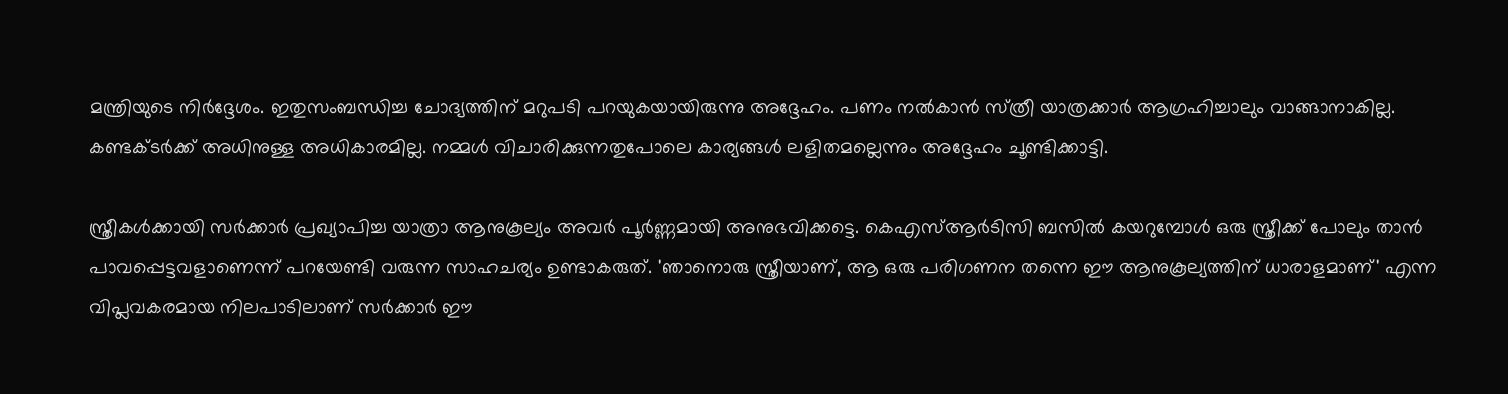മന്ത്രിയുടെ നിർദ്ദേശം. ഇതുസംബന്ധിച്ച ചോദ്യത്തിന് മറുപടി പറയുകയായിരുന്നു അദ്ദേഹം. പണം നൽകാൻ സ്‌ത്രീ യാത്രക്കാർ ആഗ്രഹിച്ചാലും വാങ്ങാനാകില്ല. കണ്ടക്ടർക്ക് അധിനുള്ള അധികാരമില്ല. നമ്മൾ വിചാരിക്കുന്നതുപോലെ കാര്യങ്ങൾ ലളിതമല്ലെന്നും അദ്ദേഹം ചൂണ്ടിക്കാട്ടി.

സ്ത്രീകൾക്കായി സർക്കാർ പ്രഖ്യാപിച്ച യാത്രാ ആനുകൂല്യം അവർ പൂർണ്ണമായി അനുഭവിക്കട്ടെ. കെഎസ്ആർടിസി ബസിൽ കയറുമ്പോൾ ഒരു സ്ത്രീക്ക് പോലും താൻ പാവപ്പെട്ടവളാണെന്ന് പറയേണ്ടി വരുന്ന സാഹചര്യം ഉണ്ടാകരുത്. 'ഞാനൊരു സ്ത്രീയാണ്, ആ ഒരു പരിഗണന തന്നെ ഈ ആനുകൂല്യത്തിന് ധാരാളമാണ്' എന്ന വിപ്ലവകരമായ നിലപാടിലാണ് സർക്കാർ ഈ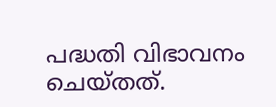പദ്ധതി വിഭാവനം ചെയ്തത്.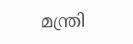മന്ത്രി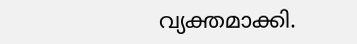വ്യക്തമാക്കി.